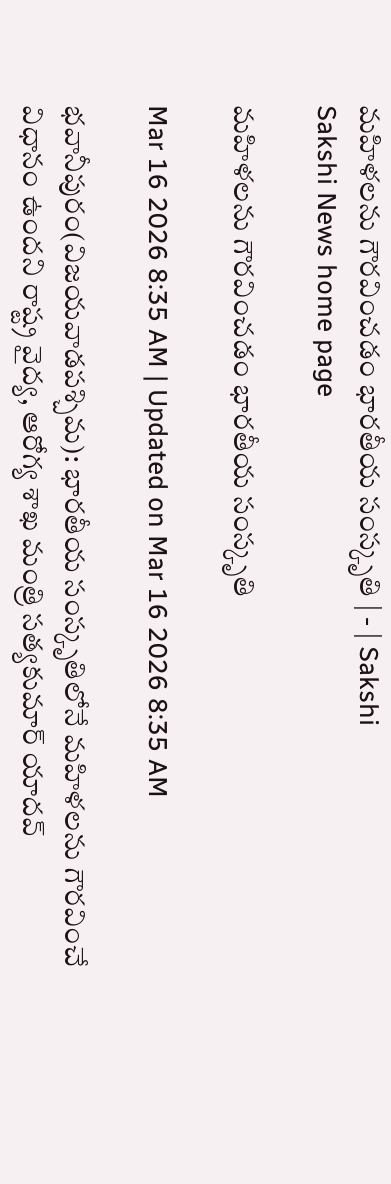మహిళలను గౌరవించడం భారతీయ సంస్కృతి | - | Sakshi
Sakshi News home page

మహిళలను గౌరవించడం భారతీయ సంస్కృతి

Mar 16 2026 8:35 AM | Updated on Mar 16 2026 8:35 AM

భవానీపురం(విజయవాడపశ్చిమ): భారతీయ సంస్కృతిలోనే మహిళలను గౌరవించే విధానం ఉందని రాష్ట్ర వైద్య, ఆరోగ్య శాఖ మంత్రి సత్యకుమార్‌ యాదవ్‌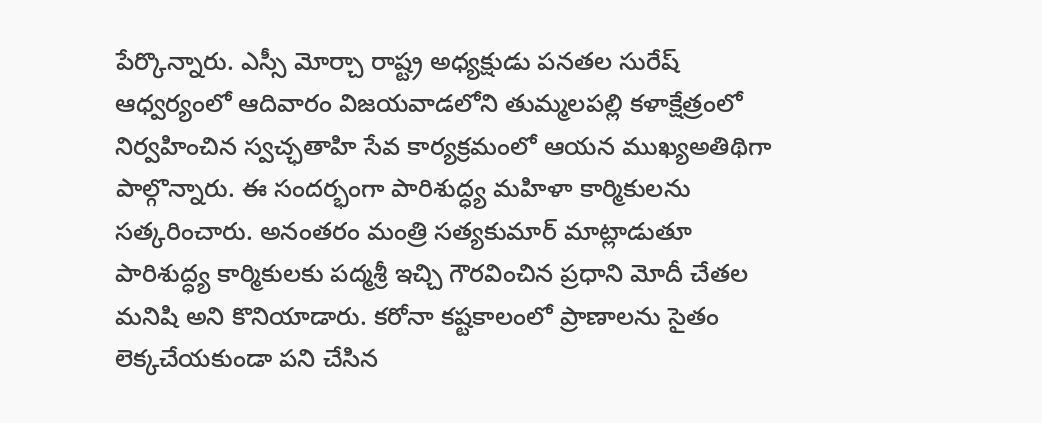పేర్కొన్నారు. ఎస్సీ మోర్చా రాష్ట్ర అధ్యక్షుడు పనతల సురేష్‌ ఆధ్వర్యంలో ఆదివారం విజయవాడలోని తుమ్మలపల్లి కళాక్షేత్రంలో నిర్వహించిన స్వచ్ఛతాహి సేవ కార్యక్రమంలో ఆయన ముఖ్యఅతిథిగా పాల్గొన్నారు. ఈ సందర్భంగా పారిశుద్ధ్య మహిళా కార్మికులను సత్కరించారు. అనంతరం మంత్రి సత్యకుమార్‌ మాట్లాడుతూ పారిశుద్ధ్య కార్మికులకు పద్మశ్రీ ఇచ్చి గౌరవించిన ప్రధాని మోదీ చేతల మనిషి అని కొనియాడారు. కరోనా కష్టకాలంలో ప్రాణాలను సైతం లెక్కచేయకుండా పని చేసిన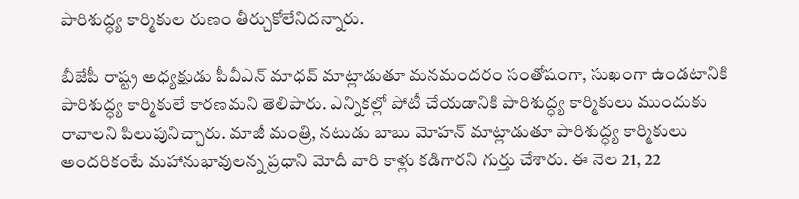పారిశుద్ధ్య కార్మికుల రుణం తీర్చుకోలేనిదన్నారు.

బీజేపీ రాష్ట్ర అధ్యక్షుడు పీవీఎన్‌ మాధవ్‌ మాట్లాడుతూ మనమందరం సంతోషంగా, సుఖంగా ఉండటానికి పారిశుద్ధ్య కార్మికులే కారణమని తెలిపారు. ఎన్నికల్లో పోటీ చేయడానికి పారిశుద్ధ్య కార్మికులు ముందుకు రావాలని పిలుపునిచ్చారు. మాజీ మంత్రి, నటుడు బాబు మోహన్‌ మాట్లాడుతూ పారిశుద్ధ్య కార్మికులు అందరికంటే మహానుభావులన్న ప్రధాని మోదీ వారి కాళ్లు కడిగారని గుర్తు చేశారు. ఈ నెల 21, 22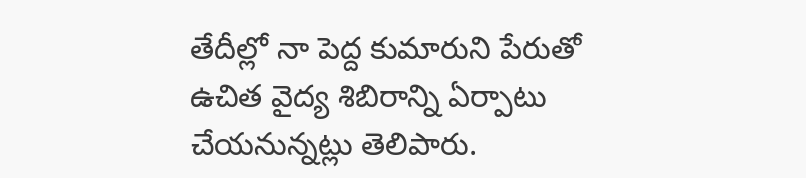తేదీల్లో నా పెద్ద కుమారుని పేరుతో ఉచిత వైద్య శిబిరాన్ని ఏర్పాటు చేయనున్నట్లు తెలిపారు.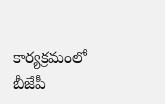కార్యక్రమంలో బీజేపీ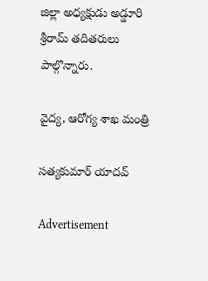జిల్లా అధ్యక్షుడు అడ్డూరి శ్రీరామ్‌ తదితరులు పాల్గొన్నారు.

వైద్య, ఆరోగ్య శాఖ మంత్రి

సత్యకుమార్‌ యాదవ్‌

Advertisement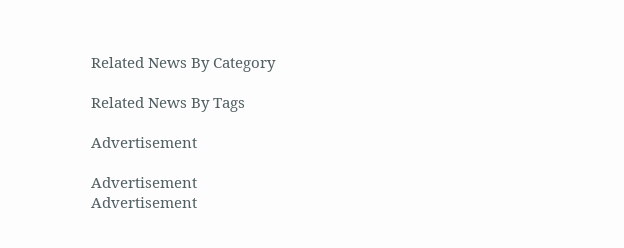Related News By Category

Related News By Tags

Advertisement

Advertisement
Advertisement